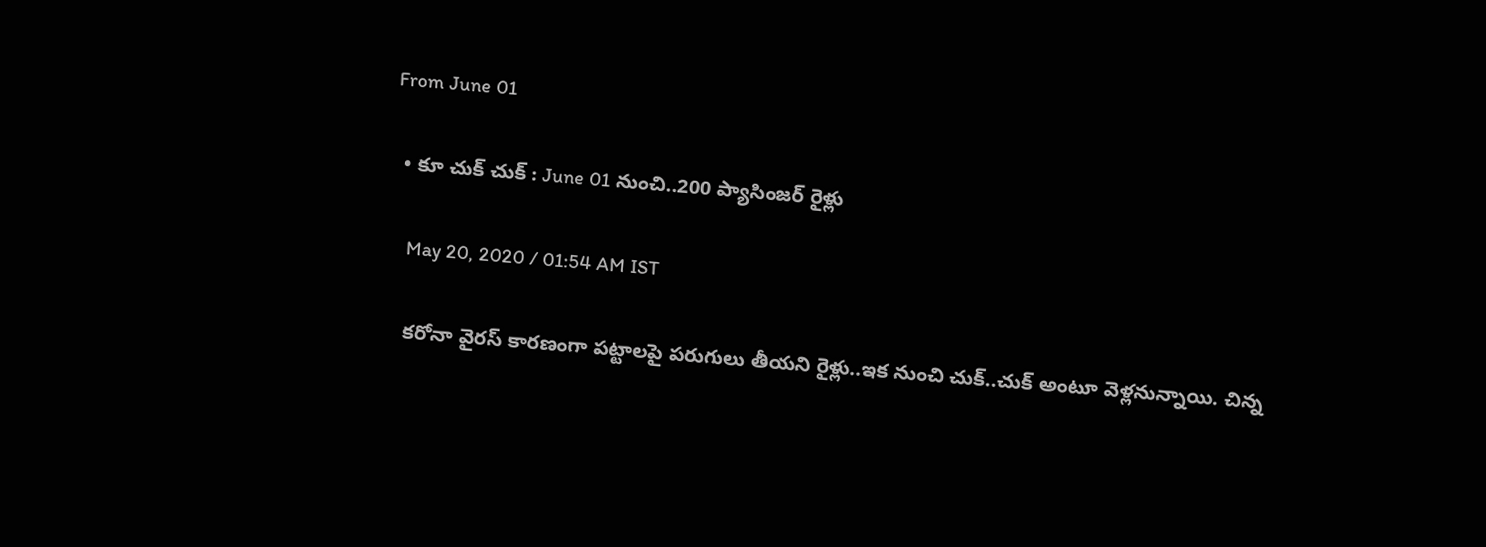From June 01

  • కూ చుక్ చుక్ : June 01 నుంచి..200 ప్యాసింజర్ రైళ్లు

    May 20, 2020 / 01:54 AM IST

    కరోనా వైరస్ కారణంగా పట్టాలపై పరుగులు తీయని రైళ్లు..ఇక నుంచి చుక్..చుక్ అంటూ వెళ్లనున్నాయి. చిన్న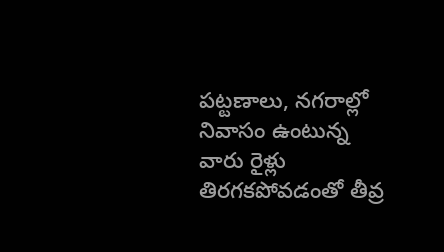పట్టణాలు, నగరాల్లో నివాసం ఉంటున్న వారు రైళ్లు తిరగకపోవడంతో తీవ్ర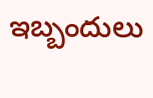ఇబ్బందులు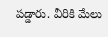పడ్డారు. వీరికి మేలు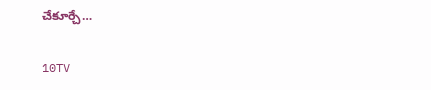చేకూర్చే…

10TV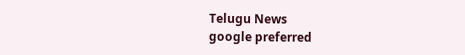Telugu News
google preferred